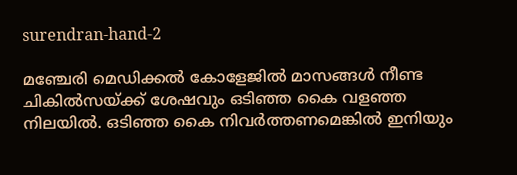surendran-hand-2

മഞ്ചേരി മെഡിക്കൽ കോളേജിൽ മാസങ്ങൾ നീണ്ട ചികില്‍സയ്ക്ക് ശേഷവും ഒടിഞ്ഞ കൈ വളഞ്ഞ നിലയിൽ. ഒടിഞ്ഞ കൈ നിവർത്തണമെങ്കിൽ ഇനിയും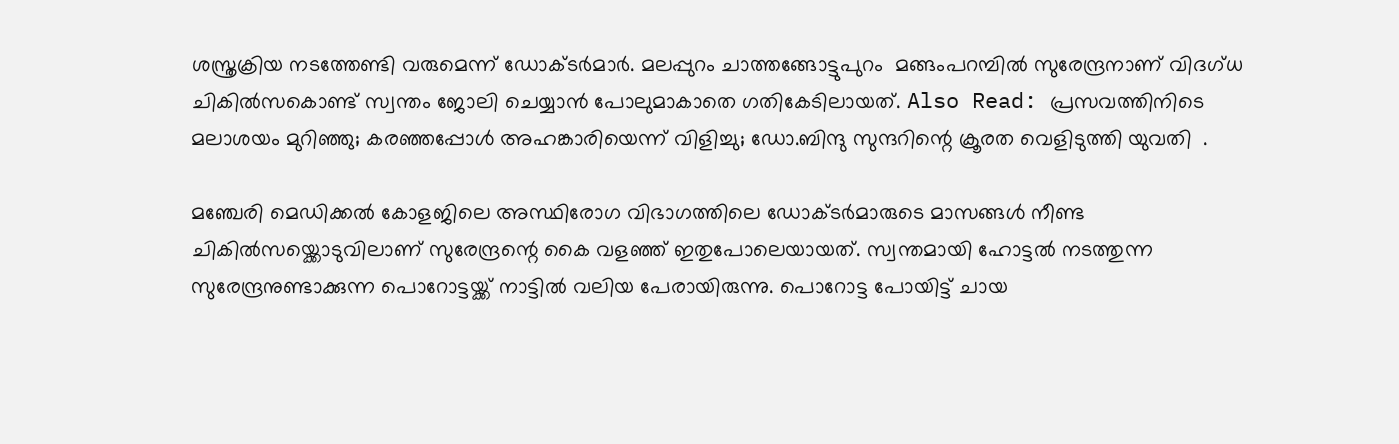ശസ്ത്രക്രിയ നടത്തേണ്ടി വരുമെന്ന് ഡോക്ടർമാർ. മലപ്പുറം ചാത്തങ്ങോട്ടുപുറം  മങ്ങംപറമ്പിൽ സുരേന്ദ്രനാണ് വിദഗ്ധ ചികിൽസകൊണ്ട് സ്വന്തം ജോലി ചെയ്യാൻ പോലുമാകാതെ ഗതികേടിലായത്. Also Read: പ്രസവത്തിനിടെ മലാശയം മുറിഞ്ഞു; കരഞ്ഞപ്പോൾ അഹങ്കാരിയെന്ന് വിളിച്ചു; ഡോ.ബിന്ദു സുന്ദറിന്റെ ക്രൂരത വെളിടുത്തി യുവതി  .

മഞ്ചേരി മെഡിക്കൽ കോളജിലെ അസ്ഥിരോഗ വിഭാഗത്തിലെ ഡോക്ടർമാരുടെ മാസങ്ങൾ നീണ്ട ചികിൽസയ്ക്കൊടുവിലാണ് സുരേന്ദ്രന്റെ കൈ വളഞ്ഞ് ഇതുപോലെയായത്. സ്വന്തമായി ഹോട്ടൽ നടത്തുന്ന സുരേന്ദ്രനുണ്ടാക്കുന്ന പൊറോട്ടയ്ക്ക് നാട്ടിൽ വലിയ പേരായിരുന്നു. പൊറോട്ട പോയിട്ട് ചായ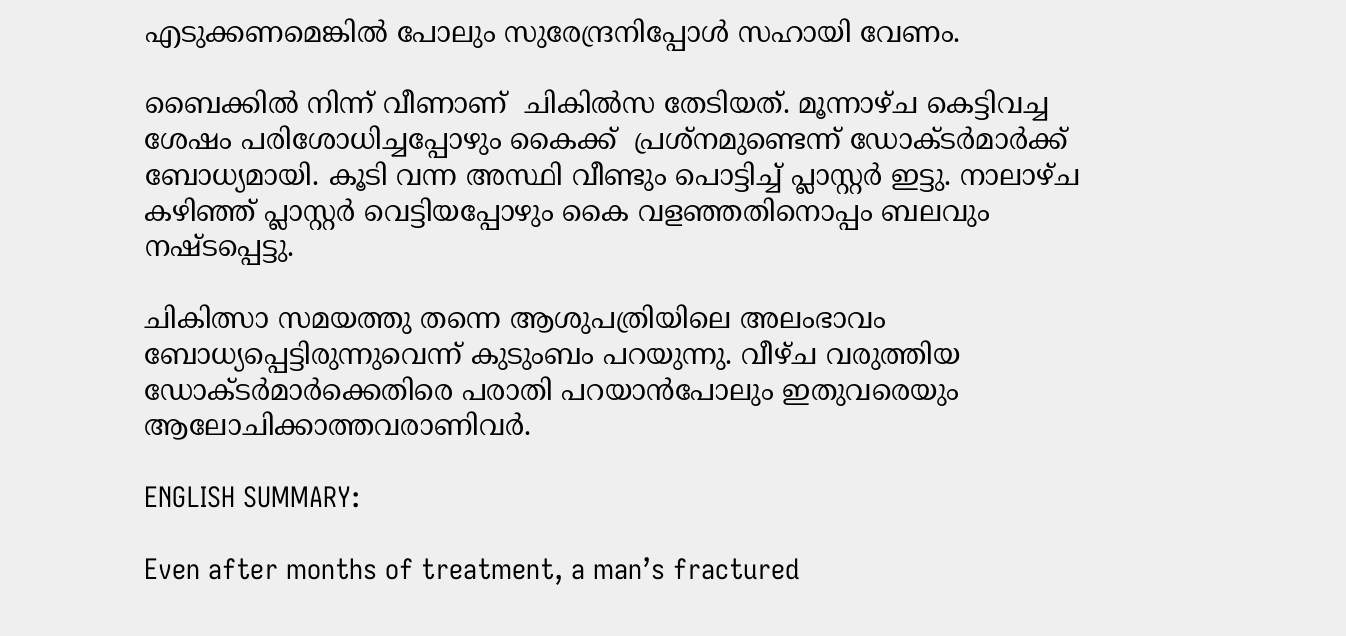എടുക്കണമെങ്കിൽ പോലും സുരേന്ദ്രനിപ്പോൾ സഹായി വേണം.

ബൈക്കിൽ നിന്ന് വീണാണ്  ചികിൽസ തേടിയത്. മൂന്നാഴ്ച കെട്ടിവച്ച ശേഷം പരിശോധിച്ചപ്പോഴും കൈക്ക്  പ്രശ്നമുണ്ടെന്ന് ഡോക്ടർമാർക്ക് ബോധ്യമായി. കൂടി വന്ന അസ്ഥി വീണ്ടും പൊട്ടിച്ച് പ്ലാസ്റ്റർ ഇട്ടു. നാലാഴ്ച കഴിഞ്ഞ് പ്ലാസ്റ്റർ വെട്ടിയപ്പോഴും കൈ വളഞ്ഞതിനൊപ്പം ബലവും നഷ്ടപ്പെട്ടു.

ചികിത്സാ സമയത്തു തന്നെ ആശുപത്രിയിലെ അലംഭാവം ബോധ്യപ്പെട്ടിരുന്നുവെന്ന് കുടുംബം പറയുന്നു. വീഴ്ച വരുത്തിയ ഡോക്ടർമാർക്കെതിരെ പരാതി പറയാൻപോലും ഇതുവരെയും ആലോചിക്കാത്തവരാണിവർ.

ENGLISH SUMMARY:

Even after months of treatment, a man’s fractured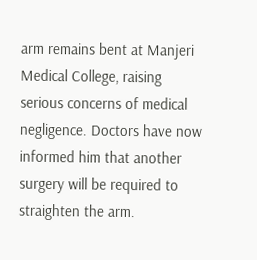arm remains bent at Manjeri Medical College, raising serious concerns of medical negligence. Doctors have now informed him that another surgery will be required to straighten the arm.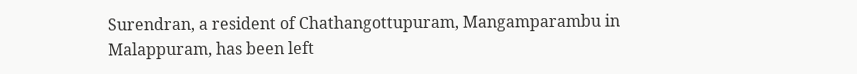Surendran, a resident of Chathangottupuram, Mangamparambu in Malappuram, has been left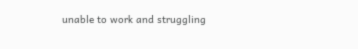unable to work and struggling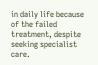in daily life because of the failed treatment, despite seeking specialist care.